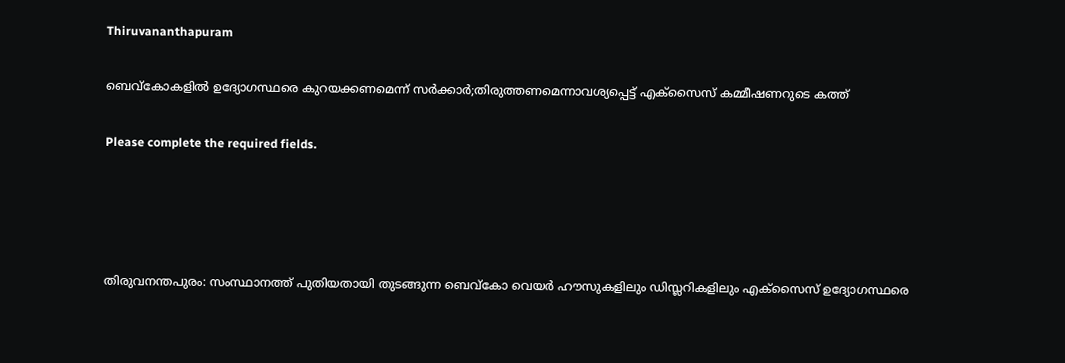Thiruvananthapuram

ബെവ്കോകളിൽ ഉദ്യോഗസ്ഥരെ കുറയക്കണമെന്ന് സർക്കാർ;തിരുത്തണമെന്നാവശ്യപ്പെട്ട് എക്സൈസ് കമ്മീഷണറുടെ കത്ത്

Please complete the required fields.




തിരുവനന്തപുരം: സംസ്ഥാനത്ത് പുതിയതായി തുടങ്ങുന്ന ബെവ്കോ വെയർ ഹൗസുകളിലും ഡിസ്ലറികളിലും എക്സൈസ് ഉദ്യോഗസ്ഥരെ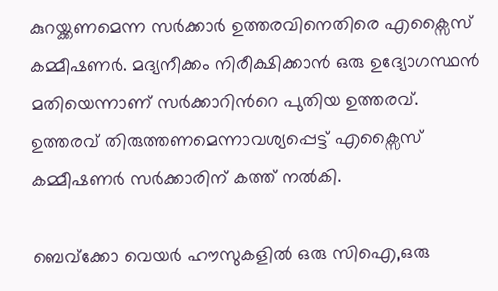കുറയ്ക്കണമെന്ന സർക്കാർ ഉത്തരവിനെതിരെ എക്സൈസ് കമ്മീഷണർ. മദ്യനീക്കം നിരീക്ഷിക്കാൻ ഒരു ഉദ്യോഗസ്ഥൻ മതിയെന്നാണ് സർക്കാറിൻറെ പുതിയ ഉത്തരവ്. ഉത്തരവ് തിരുത്തണമെന്നാവശ്യപ്പെട്ട് എക്സൈസ് കമ്മീഷണർ സർക്കാരിന് കത്ത് നൽകി.

ബെവ്ക്കോ വെയർ ഹൗസുകളിൽ ഒരു സിഐ,ഒരു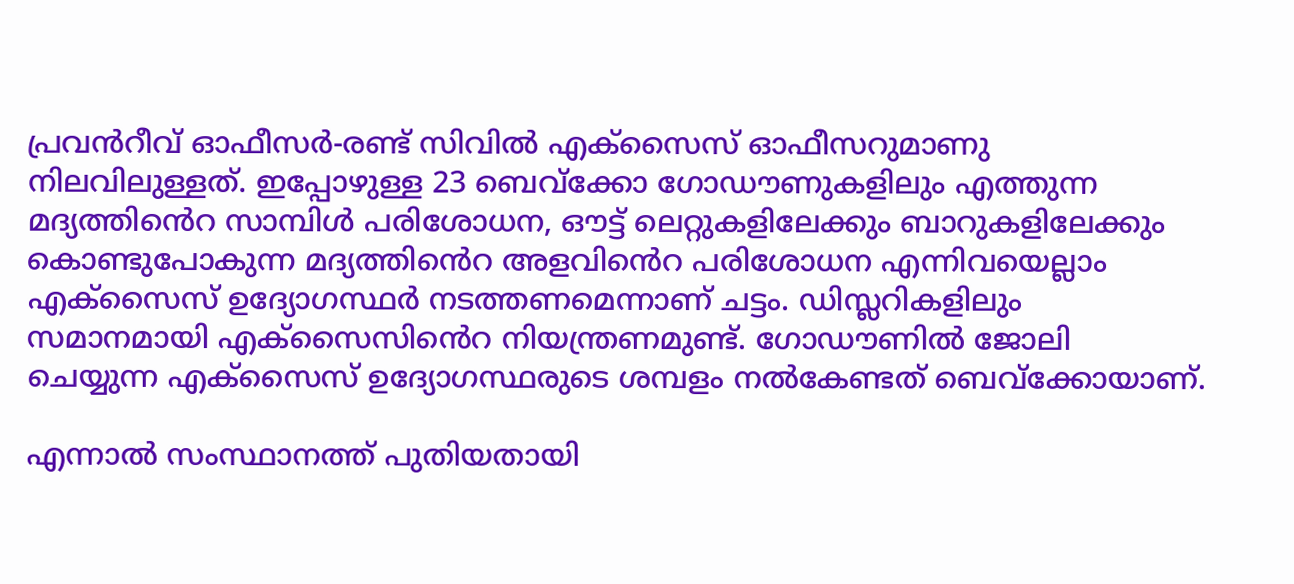പ്രവൻറീവ് ഓഫീസ‍ർ-രണ്ട് സിവിൽ എക്സൈസ് ഓഫീസ‍റുമാണു നിലവിലുള്ളത്. ഇപ്പോഴുള്ള 23 ബെവ്ക്കോ ഗോഡൗണുകളിലും എത്തുന്ന മദ്യത്തിൻെറ സാമ്പിൾ പരിശോധന, ഔട്ട് ലെറ്റുകളിലേക്കും ബാറുകളിലേക്കും കൊണ്ടുപോകുന്ന മദ്യത്തിൻെറ അളവിൻെറ പരിശോധന എന്നിവയെല്ലാം എക്സൈസ് ഉദ്യോഗസ്ഥർ നടത്തണമെന്നാണ് ചട്ടം. ഡിസ്ലറികളിലും സമാനമായി എക്സൈസിൻെറ നിയന്ത്രണമുണ്ട്. ഗോഡൗണിൽ ജോലി ചെയ്യുന്ന എക്സൈസ് ഉദ്യോഗസ്ഥരുടെ ശമ്പളം നൽകേണ്ടത് ബെവ്ക്കോയാണ്.

എന്നാൽ സംസ്ഥാനത്ത് പുതിയതായി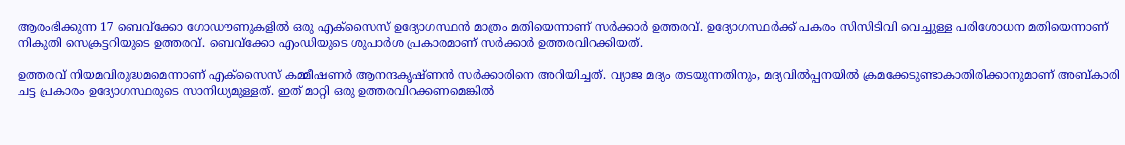ആരംഭിക്കുന്ന 17 ബെവ്ക്കോ ഗോഡൗണുകളിൽ ഒരു എക്സൈസ് ഉദ്യോഗസ്ഥൻ മാത്രം മതിയെന്നാണ് സർക്കാർ ഉത്തരവ്. ഉദ്യോഗസ്ഥർക്ക് പകരം സിസിടിവി വെച്ചുള്ള പരിശോധന മതിയെന്നാണ് നികുതി സെക്രട്ടറിയുടെ ഉത്തരവ്. ബെവ്ക്കോ എംഡിയുടെ ശുപാർശ പ്രകാരമാണ് സർക്കാർ ഉത്തരവിറക്കിയത്.

ഉത്തരവ് നിയമവിരുദ്ധമമെന്നാണ് എക്സൈസ് കമ്മീഷണർ ആനന്ദകൃഷ്ണൻ സർക്കാരിനെ അറിയിച്ചത്. വ്യാജ മദ്യം തടയുന്നതിനും, മദ്യവിൽപ്പനയിൽ ക്രമക്കേടുണ്ടാകാതിരിക്കാനുമാണ് അബ്കാരി ചട്ട പ്രകാരം ഉദ്യോഗസ്ഥരുടെ സാനിധ്യമുള്ളത്. ഇത് മാറ്റി ഒരു ഉത്തരവിറക്കണമെങ്കിൽ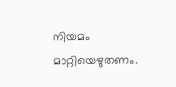നിയമം മാറ്റിയെഴുതണം.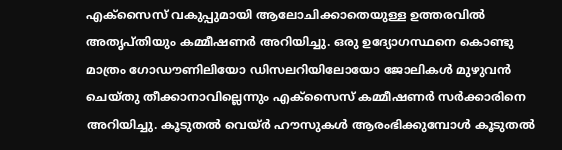എക്സൈസ് വകുപ്പുമായി ആലോചിക്കാതെയുള്ള ഉത്തരവിൽ അതൃപ്തിയും കമ്മീഷണർ അറിയിച്ചു. ഒരു ഉദ്യോഗസ്ഥനെ കൊണ്ടു മാത്രം ഗോഡൗണിലിയോ ഡിസലറിയിലോയോ ജോലികള്‍ മുഴുവൻ ചെയ്തു തീ‍ക്കാനാവില്ലെന്നും എക്സൈസ് കമ്മീഷണർ സർക്കാരിനെ അറിയിച്ചു. കൂടുതൽ വെയ്ർ ഹൗസുകള്‍ ആരംഭിക്കുമ്പോള്‍ കൂടുതൽ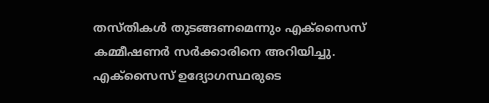തസ്തികള്‍ തുടങ്ങണമെന്നും എക്സൈസ് കമ്മീഷണർ സർക്കാരിനെ അറിയിച്ചു. എക്സൈസ് ഉദ്യോഗസ്ഥരുടെ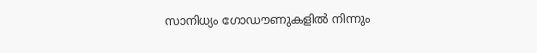സാനിധ്യം ഗോഡൗണുകളിൽ നിന്നും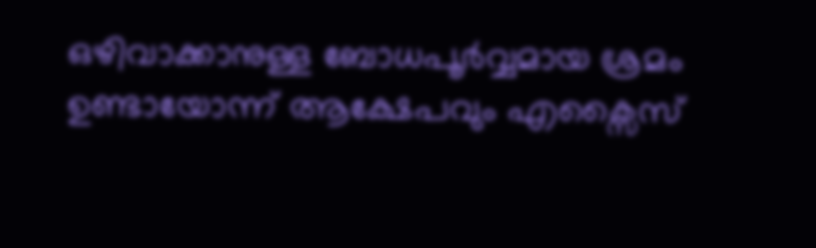ഒഴിവാക്കാനുള്ള ബോധപൂർവ്വമായ ശ്രമം ഉണ്ടായോന്ന് ആക്ഷേപവും എക്സൈസ്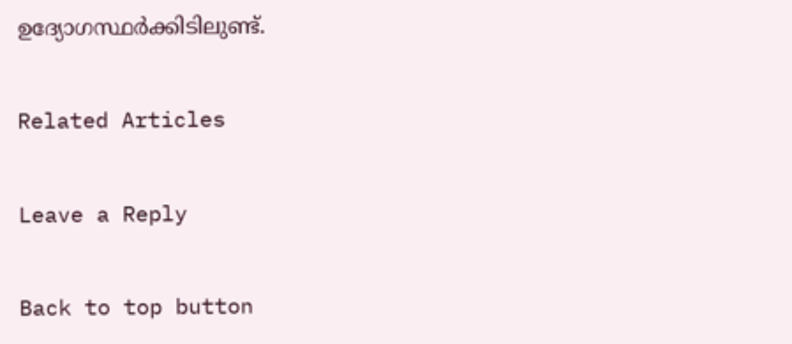ഉദ്യോഗസ്ഥർക്കിടിലുണ്ട്.

Related Articles

Leave a Reply

Back to top button